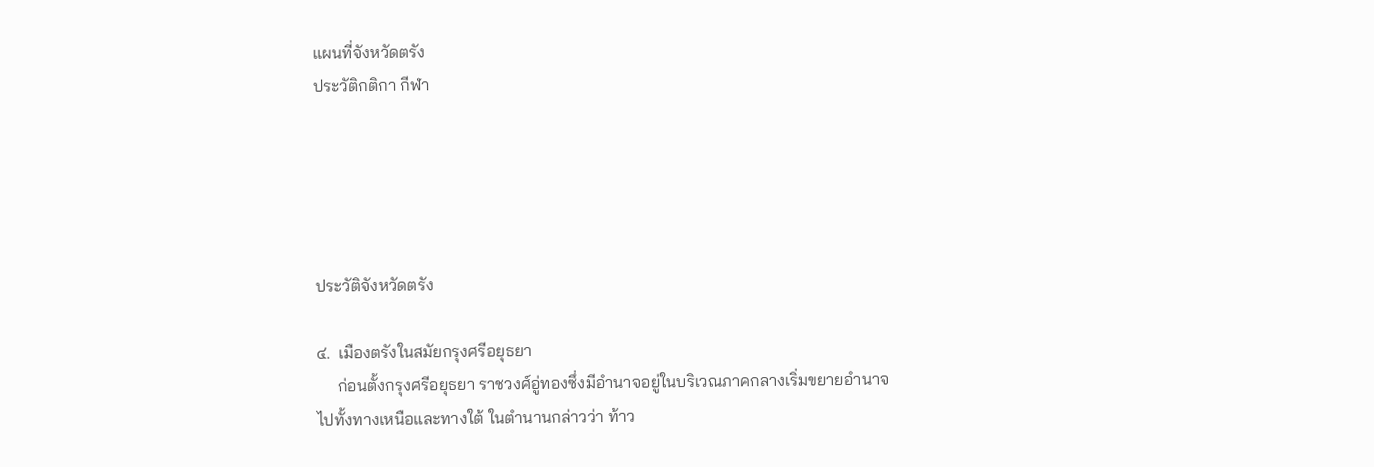แผนที่จังหวัดตรัง
ประวัติกติกา กีฬา





ประวัติจังหวัดตรัง

๔.  เมืองตรังในสมัยกรุงศรีอยุธยา
     ก่อนตั้งกรุงศรีอยุธยา ราชวงศ์อู่ทองซึ่งมีอำนาจอยู่ในบริเวณภาคกลางเริ่มขยายอำนาจไปทั้งทางเหนือและทางใต้ ในตำนานกล่าวว่า ท้าว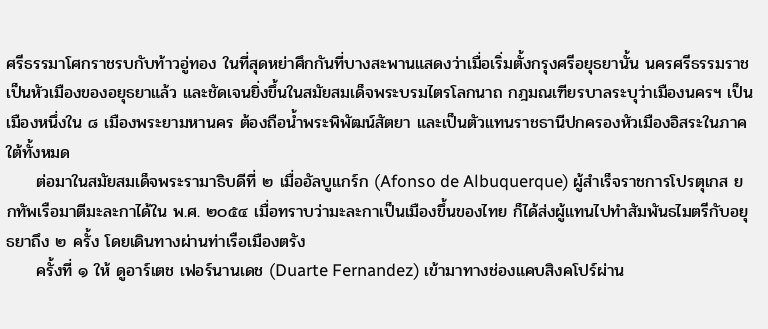ศรีธรรมาโศกราชรบกับท้าวอู่ทอง ในที่สุดหย่าศึกกันที่บางสะพานแสดงว่าเมื่อเริ่มตั้งกรุงศรีอยุธยานั้น นครศรีธรรมราชเป็นหัวเมืองของอยุธยาแล้ว และชัดเจนยิ่งขึ้นในสมัยสมเด็จพระบรมไตรโลกนาถ กฎมณเฑียรบาลระบุว่าเมืองนครฯ เป็นเมืองหนึ่งใน ๘ เมืองพระยามหานคร ต้องถือน้ำพระพิพัฒน์สัตยา และเป็นตัวแทนราชธานีปกครองหัวเมืองอิสระในภาคใต้ทั้งหมด
     ต่อมาในสมัยสมเด็จพระรามาธิบดีที่ ๒ เมื่ออัลบูแกร์ก (Afonso de Albuquerque) ผู้สำเร็จราชการโปรตุเกส ยกทัพเรือมาตีมะละกาได้ใน พ.ศ. ๒๐๕๔ เมื่อทราบว่ามะละกาเป็นเมืองขึ้นของไทย ก็ได้ส่งผู้แทนไปทำสัมพันธไมตรีกับอยุธยาถึง ๒ ครั้ง โดยเดินทางผ่านท่าเรือเมืองตรัง
     ครั้งที่ ๑ ให้ ดูอาร์เตช เฟอร์นานเดช (Duarte Fernandez) เข้ามาทางช่องแคบสิงคโปร์ผ่าน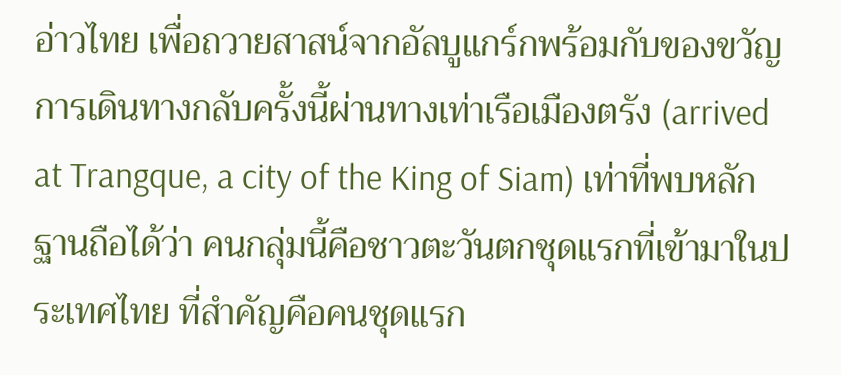อ่าวไทย เพื่อถวายสาสน์จากอัลบูแกร์กพร้อมกับของขวัญ การเดินทางกลับครั้งนี้ผ่านทางเท่าเรือเมืองตรัง (arrived at Trangque, a city of the King of Siam) เท่าที่พบหลักฐานถือได้ว่า คนกลุ่มนี้คือชาวตะวันตกชุดแรกที่เข้ามาในประเทศไทย ที่สำคัญคือคนชุดแรก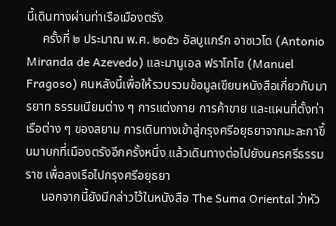นี้เดินทางผ่านท่าเรือเมืองตรัง
     ครั้งที่ ๒ ประมาณ พ.ศ. ๒๐๕๖ อัลบูแกร์ก อาซเวโด (Antonio Miranda de Azevedo) และมานูเอล ฟราโกโซ (Manuel Fragoso) คนหลังนี้เพื่อให้รวบรวมข้อมูลเขียนหนังสือเกี่ยวกับมารยาท ธรรมเนียมต่าง ๆ การแต่งกาย การค้าขาย และแผนที่ตั้งท่าเรือต่าง ๆ ของสยาม การเดินทางเข้าสู่กรุงศรีอยุธยาจากมะละกาขึ้นมาบกที่เมืองตรังอีกครั้งหนึ่ง แล้วเดินทางต่อไปยังนครศรีธรรมราช เพื่อลงเรือไปกรุงศรีอยุธยา
     นอกจากนี้ยังมีกล่าวไว้ในหนังสือ The Suma Oriental ว่าหัว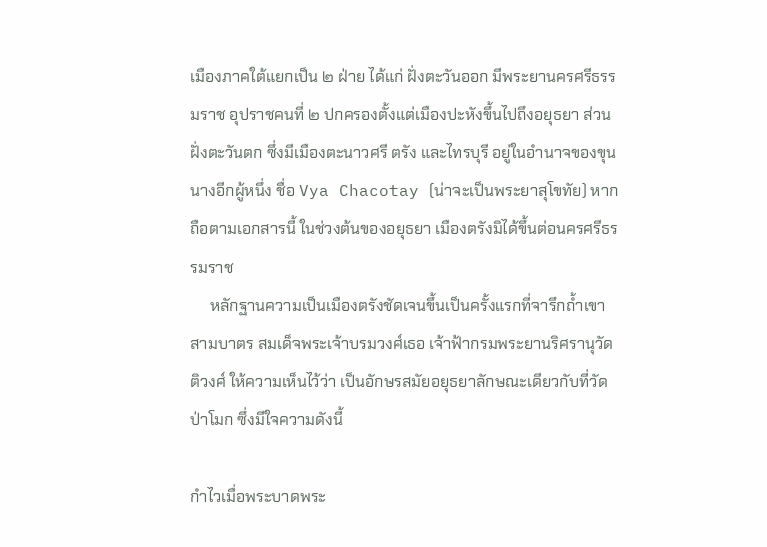เมืองภาคใต้แยกเป็น ๒ ฝ่าย ได้แก่ ฝั่งตะวันออก มีพระยานครศรีธรรมราช อุปราชคนที่ ๒ ปกครองตั้งแต่เมืองปะหังขึ้นไปถึงอยุธยา ส่วนฝั่งตะวันตก ซึ่งมีเมืองตะนาวศรี ตรัง และไทรบุรี อยู่ในอำนาจของขุนนางอีกผู้หนึ่ง ชื่อ Vya Chacotay (น่าจะเป็นพระยาสุโขทัย) หากถือตามเอกสารนี้ ในช่วงต้นของอยุธยา เมืองตรังมิได้ขึ้นต่อนครศรีธรรมราช
     หลักฐานความเป็นเมืองตรังชัดเจนขึ้นเป็นครั้งแรกที่จารึกถ้ำเขาสามบาตร สมเด็จพระเจ้าบรมวงศ์เธอ เจ้าฟ้ากรมพระยานริศรานุวัดติวงศ์ ให้ความเห็นไว้ว่า เป็นอักษรสมัยอยุธยาลักษณะเดียวกับที่วัดป่าโมก ซึ่งมีใจความดังนี้

กำไวเมื่อพระบาดพระ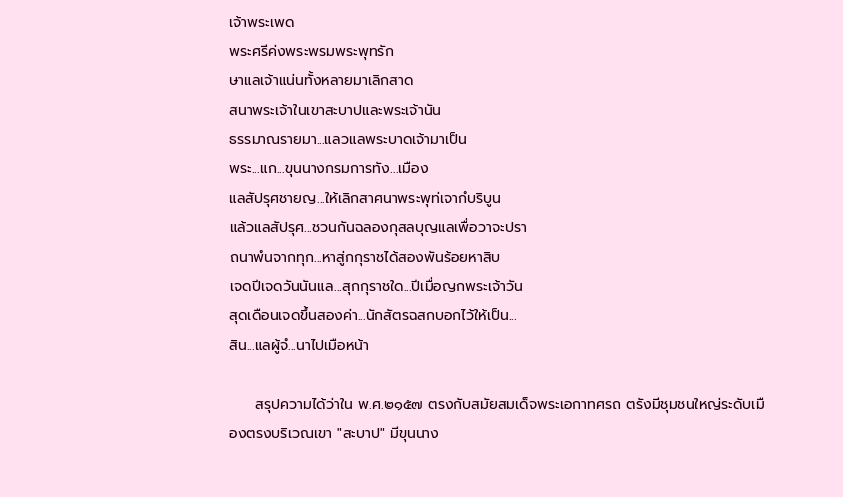เจ้าพระเพด
พระศรีค่งพระพรมพระพุทรัก
ษาแลเจ้าแน่นทั้งหลายมาเลิกสาด
สนาพระเจ้าในเขาสะบาปและพระเจ้านัน
ธรรมาณรายมา...แลวแลพระบาดเจ้ามาเป็น
พระ...แก...ขุนนางกรมการทัง...เมือง
แลสัปรุศชายญ...ให้เลิกสาศนาพระพุท่เจากํบริบูน
แล้วแลสัปรุศ...ชวนกันฉลองกุสลบุญแลเพื่อวาจะปรา
ถนาพํนจากทุก...หาสู่กกุราชได้สองพันร้อยหาสิบ
เจดปีเจดวันนันแล...สุกกุราชใด...ปีเมื่อญกพระเจ้าวัน
สุดเดือนเจดขึ้นสองค่า...นักสัตรฉสกบอกไว้ให้เป็น...
สิน...แลผู้จํ...นาไปเมือหน้า

     สรุปความได้ว่าใน พ.ศ.๒๑๕๗ ตรงกับสมัยสมเด็จพระเอกาทศรถ ตรังมีชุมชนใหญ่ระดับเมืองตรงบริเวณเขา "สะบาป" มีขุนนาง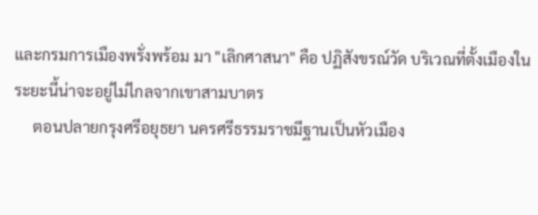และกรมการเมืองพรั่งพร้อม มา "เลิกศาสนา" คือ ปฏิสังขรณ์วัด บริเวณที่ตั้งเมืองในระยะนี้น่าจะอยู่ไม่ไกลจากเขาสามบาตร
     ตอนปลายกรุงศรีอยุธยา นครศรีธรรมราชมีฐานเป็นหัวเมือง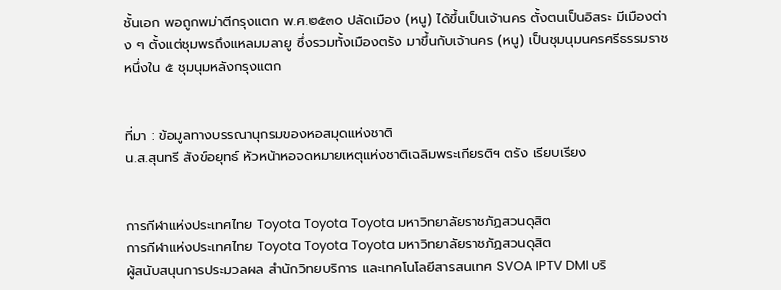ชั้นเอก พอถูกพม่าตีกรุงแตก พ.ศ.๒๕๓๐ ปลัดเมือง (หนู) ได้ขึ้นเป็นเจ้านคร ตั้งตนเป็นอิสระ มีเมืองต่าง ๆ ตั้งแต่ชุมพรถึงแหลมมลายู ซึ่งรวมทั้งเมืองตรัง มาขึ้นกับเจ้านคร (หนู) เป็นชุมนุมนครศรีธรรมราช หนึ่งใน ๕ ชุมนุมหลังกรุงแตก


ที่มา : ข้อมูลทางบรรณานุกรมของหอสมุดแห่งชาติ
น.ส.สุนทรี สังข์อยุทธ์ หัวหน้าหอจดหมายเหตุแห่งชาติเฉลิมพระเกียรติฯ ตรัง เรียบเรียง


การกีฬาแห่งประเทศไทย Toyota Toyota Toyota มหาวิทยาลัยราชภัฏสวนดุสิต
การกีฬาแห่งประเทศไทย Toyota Toyota Toyota มหาวิทยาลัยราชภัฏสวนดุสิต
ผู้สนับสนุนการประมวลผล สำนักวิทยบริการ และเทคโนโลยีสารสนเทศ SVOA IPTV DMI บริ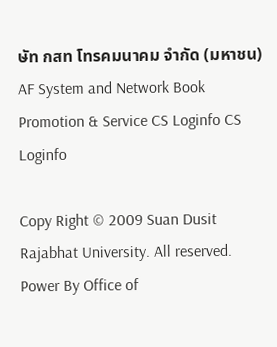ษัท กสท โทรคมนาคม จำกัด (มหาชน) AF System and Network Book Promotion & Service CS Loginfo CS Loginfo

Copy Right © 2009 Suan Dusit Rajabhat University. All reserved. Power By Office of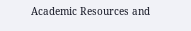Academic Resources and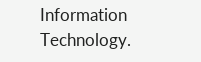Information Technology.